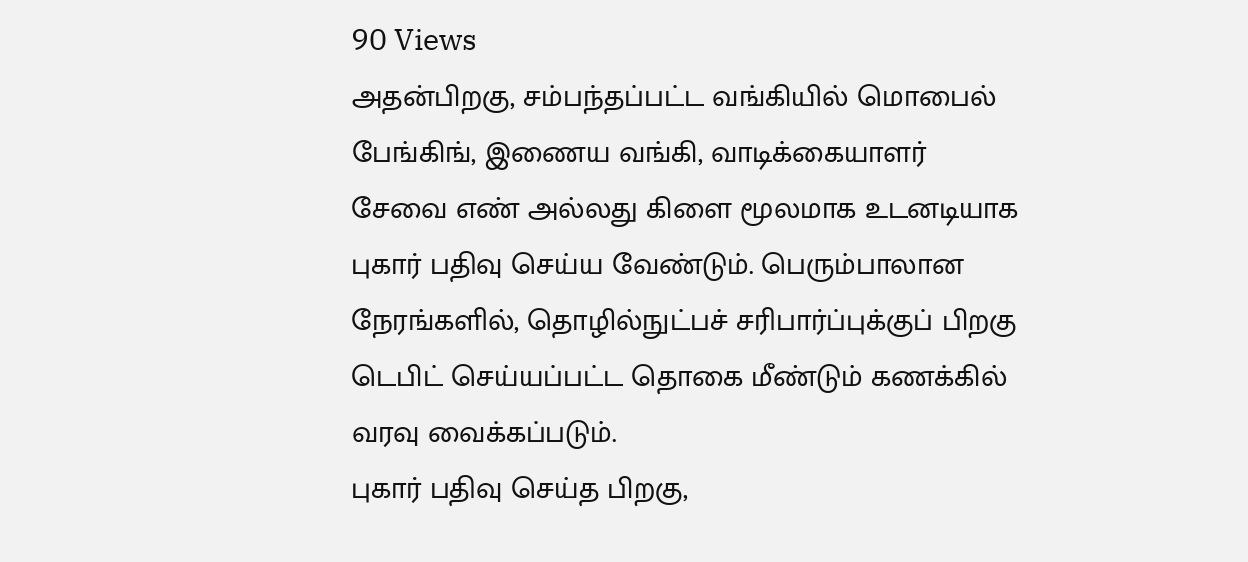90 Views
அதன்பிறகு, சம்பந்தப்பட்ட வங்கியில் மொபைல் பேங்கிங், இணைய வங்கி, வாடிக்கையாளர் சேவை எண் அல்லது கிளை மூலமாக உடனடியாக புகார் பதிவு செய்ய வேண்டும். பெரும்பாலான நேரங்களில், தொழில்நுட்பச் சரிபார்ப்புக்குப் பிறகு டெபிட் செய்யப்பட்ட தொகை மீண்டும் கணக்கில் வரவு வைக்கப்படும்.
புகார் பதிவு செய்த பிறகு,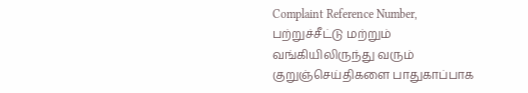Complaint Reference Number, பற்றுச்சீட்டு மற்றும் வங்கியிலிருந்து வரும் குறுஞ்செய்திகளை பாதுகாப்பாக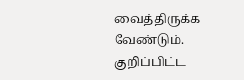வைத்திருக்க வேண்டும். குறிப்பிட்ட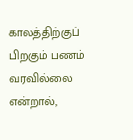காலத்திற்குப் பிறகும் பணம் வரவில்லை என்றால்,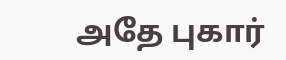அதே புகார்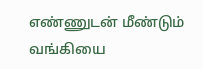எண்ணுடன் மீண்டும் வங்கியை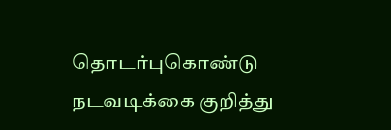தொடர்புகொண்டு நடவடிக்கை குறித்து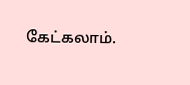கேட்கலாம்.